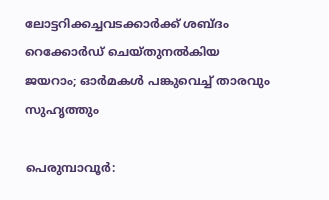ലോട്ടറിക്കച്ചവടക്കാർക്ക് ശബ്ദം റെക്കോർഡ് ചെയ്തുനൽകിയ ജയറാം; ഓർമകൾ പങ്കുവെച്ച് താരവും സുഹൃത്തും

പെരുമ്പാവൂർ: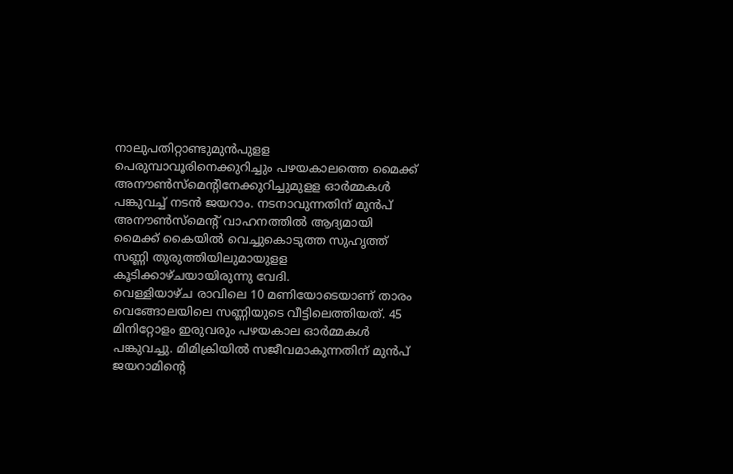നാലുപതിറ്റാണ്ടുമുൻപുളള പെരുമ്പാവൂരിനെക്കുറിച്ചും പഴയകാലത്തെ മൈക്ക് അനൗൺസ്മെന്റിനേക്കുറിച്ചുമുളള ഓർമ്മകൾ പങ്കുവച്ച് നടൻ ജയറാം. നടനാവുന്നതിന് മുൻപ് അനൗൺസ്മെന്റ് വാഹനത്തിൽ ആദ്യമായി മൈക്ക് കൈയിൽ വെച്ചുകൊടുത്ത സുഹൃത്ത് സണ്ണി തുരുത്തിയിലുമായുളള കൂടിക്കാഴ്ചയായിരുന്നു വേദി.
വെള്ളിയാഴ്ച രാവിലെ 10 മണിയോടെയാണ് താരം വെങ്ങോലയിലെ സണ്ണിയുടെ വീട്ടിലെത്തിയത്. 45 മിനിറ്റോളം ഇരുവരും പഴയകാല ഓർമ്മകൾ പങ്കുവച്ചു. മിമിക്രിയിൽ സജീവമാകുന്നതിന് മുൻപ് ജയറാമിന്റെ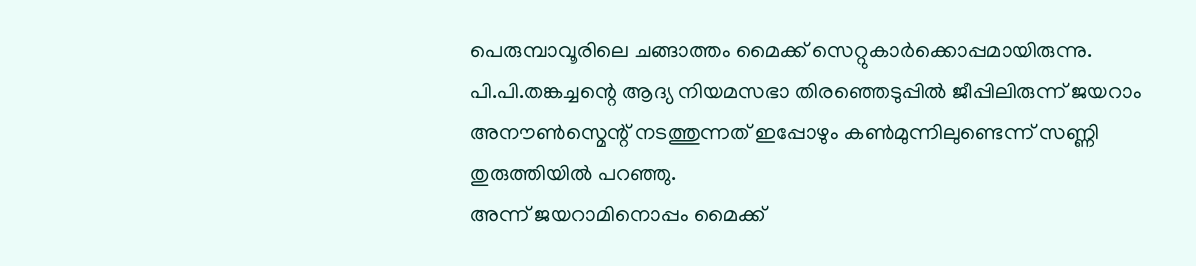പെരുമ്പാവൂരിലെ ചങ്ങാത്തം മൈക്ക് സെറ്റുകാർക്കൊപ്പമായിരുന്നു. പി.പി.തങ്കച്ചന്റെ ആദ്യ നിയമസഭാ തിരഞ്ഞെടുപ്പിൽ ജീപ്പിലിരുന്ന് ജയറാം അനൗൺസ്മെന്റ് നടത്തുന്നത് ഇപ്പോഴും കൺമുന്നിലുണ്ടെന്ന് സണ്ണി തുരുത്തിയിൽ പറഞ്ഞു.
അന്ന് ജയറാമിനൊപ്പം മൈക്ക്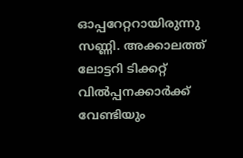ഓപ്പറേറ്ററായിരുന്നു സണ്ണി. അക്കാലത്ത് ലോട്ടറി ടിക്കറ്റ് വിൽപ്പനക്കാർക്ക് വേണ്ടിയും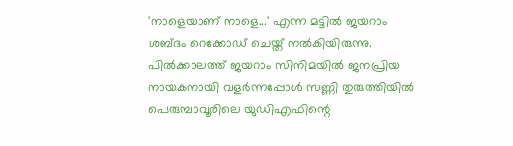'നാളെയാണ് നാളെ...' എന്ന മട്ടിൽ ജയറാം ശബ്ദം റെക്കോഡ് ചെയ്ത് നൽകിയിരുന്നു. പിൽക്കാലത്ത് ജയറാം സിനിമയിൽ ജനപ്രിയ നായകനായി വളർന്നപ്പോൾ സണ്ണി തുരുത്തിയിൽ പെരുമ്പാവൂരിലെ യുഡിഎഫിന്റെ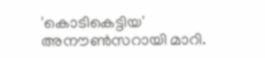'കൊടികെട്ടിയ' അനൗൺസറായി മാറി.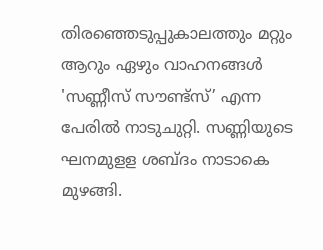തിരഞ്ഞെടുപ്പുകാലത്തും മറ്റും ആറും ഏഴും വാഹനങ്ങൾ 'സണ്ണീസ് സൗണ്ട്സ്’ എന്ന പേരിൽ നാടുചുറ്റി. സണ്ണിയുടെ ഘനമുളള ശബ്ദം നാടാകെ മുഴങ്ങി.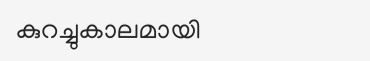കുറച്ചുകാലമായി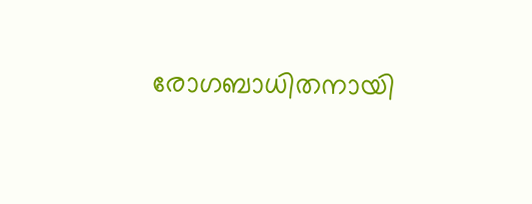രോഗബാധിതനായി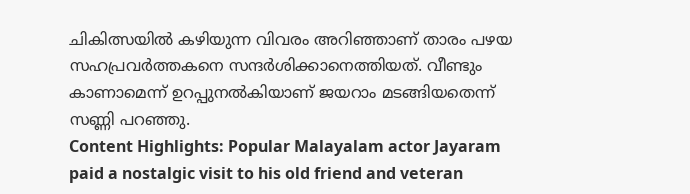ചികിത്സയിൽ കഴിയുന്ന വിവരം അറിഞ്ഞാണ് താരം പഴയ സഹപ്രവർത്തകനെ സന്ദർശിക്കാനെത്തിയത്. വീണ്ടും കാണാമെന്ന് ഉറപ്പുനൽകിയാണ് ജയറാം മടങ്ങിയതെന്ന് സണ്ണി പറഞ്ഞു.
Content Highlights: Popular Malayalam actor Jayaram paid a nostalgic visit to his old friend and veteran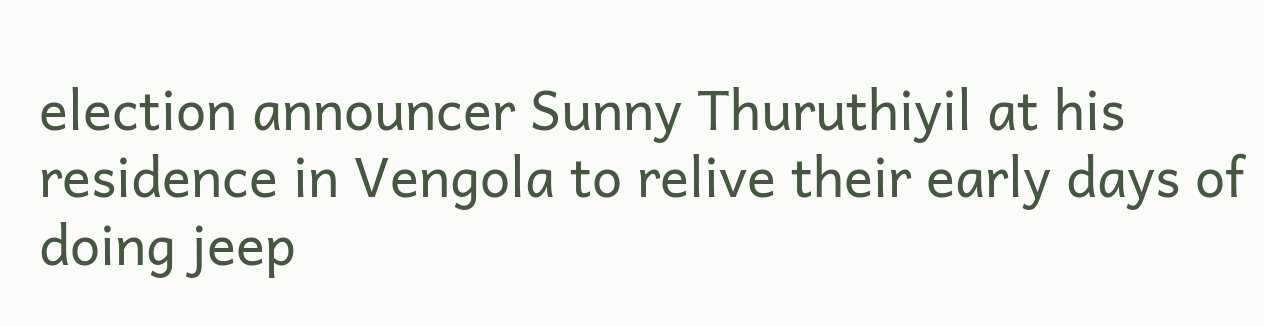election announcer Sunny Thuruthiyil at his residence in Vengola to relive their early days of doing jeep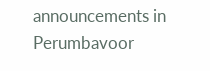announcements in Perumbavoor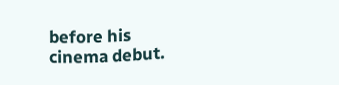before his cinema debut.